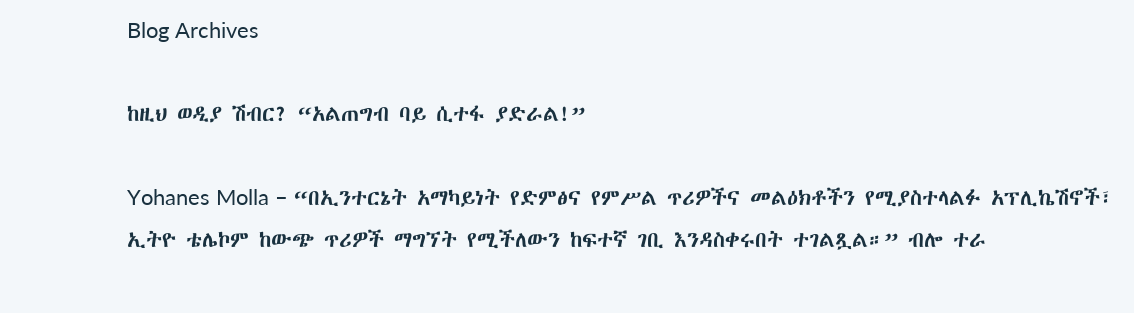Blog Archives

ከዚህ ወዲያ ሽብር? “አልጠግብ ባይ ሲተፋ ያድራል!”

Yohanes Molla – “በኢንተርኔት አማካይነት የድምፅና የምሥል ጥሪዎችና መልዕክቶችን የሚያስተላልፉ አፕሊኬሽኖች፣ ኢትዮ ቴሌኮም ከውጭ ጥሪዎች ማግኘት የሚችለውን ከፍተኛ ገቢ እንዳስቀሩበት ተገልጿል።” ብሎ ተራ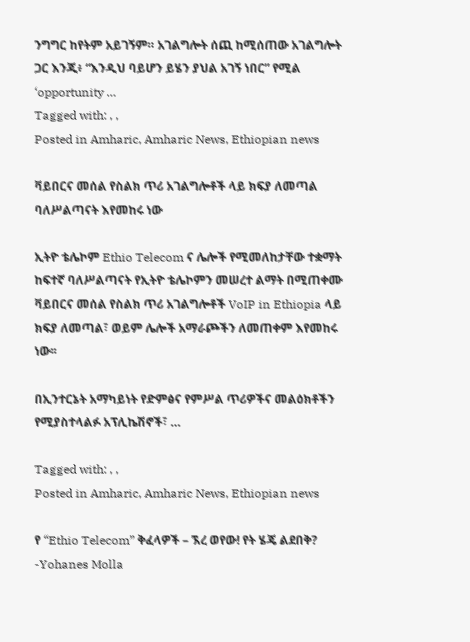ንግግር ከየትም አይገኝም። አገልግሎት ሰጪ ከሚሰጠው አገልግሎት ጋር እንጂ፥ “እንዲህ ባይሆን ይሄን ያህል አገኝ ነበር” የሚል ‘opportunity …
Tagged with: , ,
Posted in Amharic, Amharic News, Ethiopian news

ቫይበርና መሰል የስልክ ጥሪ አገልግሎቶች ላይ ክፍያ ለመጣል ባለሥልጣናት እየመከሩ ነው

ኢትዮ ቴሌኮም Ethio Telecom ና ሌሎች የሚመለከታቸው ተቋማት ከፍተኛ ባለሥልጣናት የኢትዮ ቴሌኮምን መሠረተ ልማት በሚጠቀሙ ቫይበርና መሰል የስልክ ጥሪ አገልግሎቶች VoIP in Ethiopia ላይ ክፍያ ለመጣል፣ ወይም ሌሎች አማራጮችን ለመጠቀም እየመከሩ ነው፡፡

በኢንተርኔት አማካይነት የድምፅና የምሥል ጥሪዎችና መልዕክቶችን የሚያስተላልፉ አፕሊኬሽኖች፣ …

Tagged with: , ,
Posted in Amharic, Amharic News, Ethiopian news

የ “Ethio Telecom” ቅፈላዎች – ኧረ ወየው! የት ሄጄ ልደበቅ? -Yohanes Molla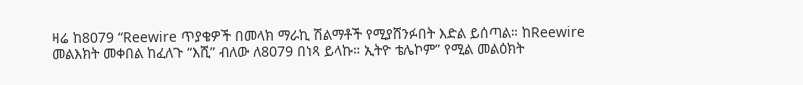ዛሬ ከ8079 “Reewire ጥያቄዎች በመላክ ማራኪ ሽልማቶች የሚያሸንፉበት እድል ይሰጣል። ከReewire መልእክት መቀበል ከፈለጉ “እሺ” ብለው ለ8079 በነጻ ይላኩ። ኢትዮ ቴሌኮም” የሚል መልዕክት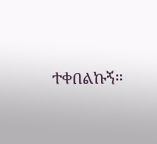ተቀበልኩኝ።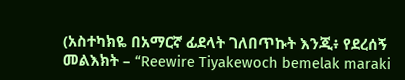(አስተካክዬ በአማርኛ ፊደላት ገለበጥኩት እንጂ፥ የደረሰኝ መልእክት – “Reewire Tiyakewoch bemelak maraki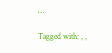…

Tagged with: , ,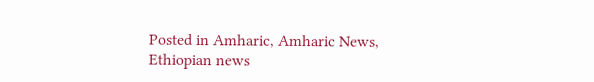Posted in Amharic, Amharic News, Ethiopian news